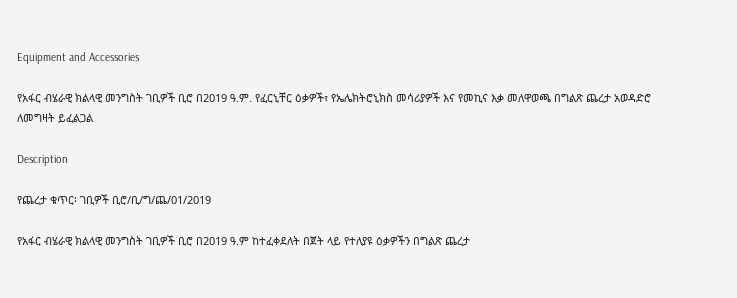Equipment and Accessories

የአፋር ብሄራዊ ክልላዊ መንግስት ገቢዎች ቢሮ በ2019 ዓ.ም. የፈርኒቸር ዕቃዎች፣ የኤሌክትሮኒክስ መሳሪያዎች እና የመኪና እቃ መለዋወጫ በግልጽ ጨረታ አወዳድሮ ለመግዛት ይፈልጋል

Description

የጨረታ ቁጥር፡ ገቢዎች ቢሮ/ቢ/ግ/ጨ/01/2019

የአፋር ብሄራዊ ክልላዊ መንግስት ገቢዎች ቢሮ በ2019 ዓ.ም ከተፈቀደለት በጀት ላይ የተለያዩ ዕቃዎችን በግልጽ ጨረታ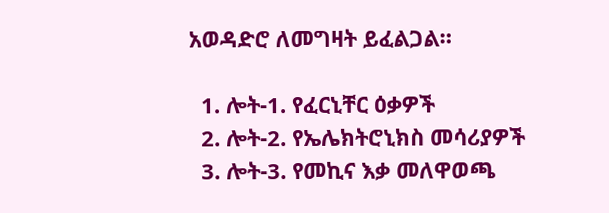አወዳድሮ ለመግዛት ይፈልጋል።

  1. ሎት-1. የፈርኒቸር ዕቃዎች
  2. ሎት-2. የኤሌክትሮኒክስ መሳሪያዎች
  3. ሎት-3. የመኪና እቃ መለዋወጫ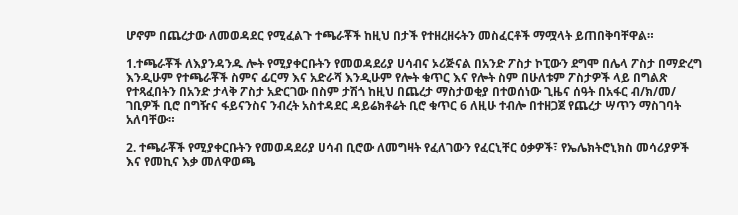ሆኖም በጨረታው ለመወዳደር የሚፈልጉ ተጫራቾች ከዚህ በታች የተዘረዘሩትን መስፈርቶች ማሟላት ይጠበቅባቸዋል።

1.ተጫራቾች ለእያንዳንዱ ሎት የሚያቀርቡትን የመወዳደሪያ ሀሳብና ኦሪጅናል በአንድ ፖስታ ኮፒውን ደግሞ በሌላ ፖስታ በማድረግ እንዲሁም የተጫራቾች ስምና ፊርማ እና አድራሻ እንዲሁም የሎት ቁጥር እና የሎት ስም በሁለቱም ፖስታዎች ላይ በግልጽ የተጻፈበትን በአንድ ታላቅ ፖስታ አድርገው በስም ታሽጎ ከዚህ በጨረታ ማስታወቂያ በተወሰነው ጊዜና ሰዓት በአፋር ብ/ክ/መ/ ገቢዎች ቢሮ በግዥና ፋይናንስና ንብረት አስተዳደር ዳይሬክቶሬት ቢሮ ቁጥር 6 ለዚሁ ተብሎ በተዘጋጀ የጨረታ ሣጥን ማስገባት አለባቸው።

2. ተጫራቾች የሚያቀርቡትን የመወዳደሪያ ሀሳብ ቢሮው ለመግዛት የፈለገውን የፈርኒቸር ዕቃዎች፣ የኤሌክትሮኒክስ መሳሪያዎች እና የመኪና እቃ መለዋወጫ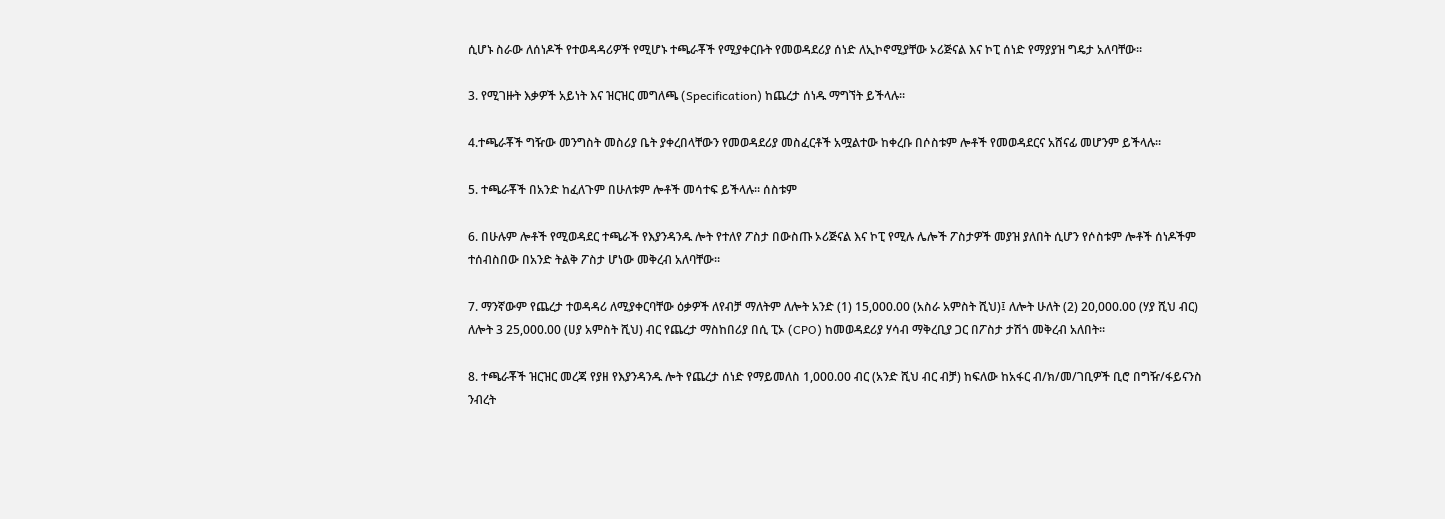ሲሆኑ ስራው ለሰነዶች የተወዳዳሪዎች የሚሆኑ ተጫራቾች የሚያቀርቡት የመወዳደሪያ ሰነድ ለኢኮኖሚያቸው ኦሪጅናል እና ኮፒ ሰነድ የማያያዝ ግዴታ አለባቸው።

3. የሚገዙት እቃዎች አይነት እና ዝርዝር መግለጫ (Specification) ከጨረታ ሰነዱ ማግኘት ይችላሉ።

4.ተጫራቾች ግዥው መንግስት መስሪያ ቤት ያቀረበላቸውን የመወዳደሪያ መስፈርቶች አሟልተው ከቀረቡ በሶስቱም ሎቶች የመወዳደርና አሸናፊ መሆንም ይችላሉ።

5. ተጫራቾች በአንድ ከፈለጉም በሁለቱም ሎቶች መሳተፍ ይችላሉ። ሰስቱም

6. በሁሉም ሎቶች የሚወዳደር ተጫራች የእያንዳንዱ ሎት የተለየ ፖስታ በውስጡ ኦሪጅናል እና ኮፒ የሚሉ ሌሎች ፖስታዎች መያዝ ያለበት ሲሆን የሶስቱም ሎቶች ሰነዶችም ተሰብስበው በአንድ ትልቅ ፖስታ ሆነው መቅረብ አለባቸው።

7. ማንኛውም የጨረታ ተወዳዳሪ ለሚያቀርባቸው ዕቃዎች ለየብቻ ማለትም ለሎት አንድ (1) 15,000.00 (አስራ አምስት ሺህ)፤ ለሎት ሁለት (2) 20,000.00 (ሃያ ሺህ ብር) ለሎት 3 25,000.00 (ሀያ አምስት ሺህ) ብር የጨረታ ማስከበሪያ በሲ ፒኦ (CPO) ከመወዳደሪያ ሃሳብ ማቅረቢያ ጋር በፖስታ ታሽጎ መቅረብ አለበት።

8. ተጫራቾች ዝርዝር መረጃ የያዘ የእያንዳንዱ ሎት የጨረታ ሰነድ የማይመለስ 1,000.00 ብር (አንድ ሺህ ብር ብቻ) ከፍለው ከአፋር ብ/ክ/መ/ገቢዎች ቢሮ በግዥ/ፋይናንስ ንብረት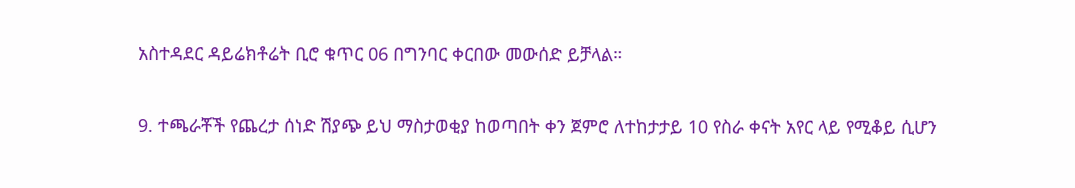አስተዳደር ዳይሬክቶሬት ቢሮ ቁጥር 06 በግንባር ቀርበው መውሰድ ይቻላል።

9. ተጫራቾች የጨረታ ሰነድ ሽያጭ ይህ ማስታወቂያ ከወጣበት ቀን ጀምሮ ለተከታታይ 10 የስራ ቀናት አየር ላይ የሚቆይ ሲሆን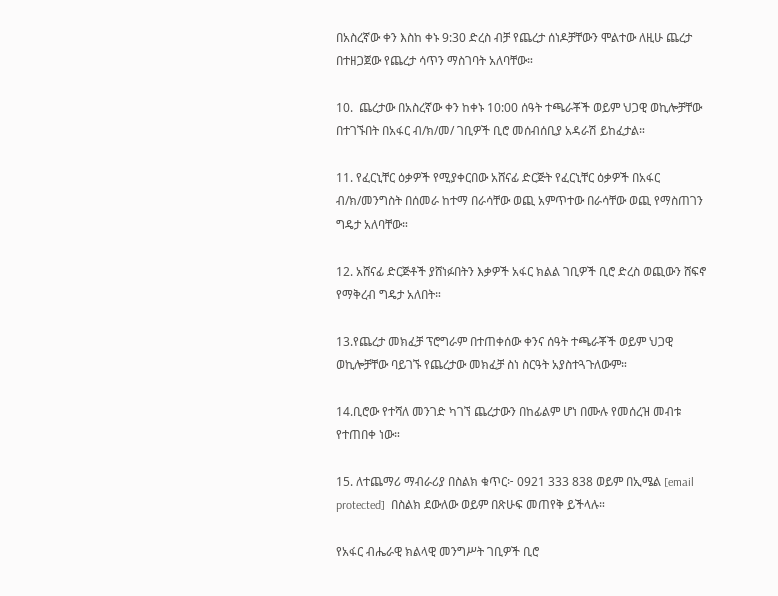በአስረኛው ቀን እስከ ቀኑ 9:30 ድረስ ብቻ የጨረታ ሰነዶቻቸውን ሞልተው ለዚሁ ጨረታ በተዘጋጀው የጨረታ ሳጥን ማስገባት አለባቸው።

10.  ጨረታው በአስረኛው ቀን ከቀኑ 10:00 ሰዓት ተጫራቾች ወይም ህጋዊ ወኪሎቻቸው በተገኙበት በአፋር ብ/ክ/መ/ ገቢዎች ቢሮ መሰብሰቢያ አዳራሽ ይከፈታል።

11. የፈርኒቸር ዕቃዎች የሚያቀርበው አሸናፊ ድርጅት የፈርኒቸር ዕቃዎች በአፋር ብ/ክ/መንግስት በሰመራ ከተማ በራሳቸው ወጪ አምጥተው በራሳቸው ወጪ የማስጠገን ግዴታ አለባቸው።

12. አሸናፊ ድርጅቶች ያሸነፉበትን እቃዎች አፋር ክልል ገቢዎች ቢሮ ድረስ ወጪውን ሸፍኖ የማቅረብ ግዴታ አለበት።

13.የጨረታ መክፈቻ ፕሮግራም በተጠቀሰው ቀንና ሰዓት ተጫራቾች ወይም ህጋዊ ወኪሎቻቸው ባይገኙ የጨረታው መክፈቻ ስነ ስርዓት አያስተጓጉለውም።

14.ቢሮው የተሻለ መንገድ ካገኘ ጨረታውን በከፊልም ሆነ በሙሉ የመሰረዝ መብቱ የተጠበቀ ነው።

15. ለተጨማሪ ማብራሪያ በስልክ ቁጥር፦ 0921 333 838 ወይም በኢሜል [email protected]  በስልክ ደውለው ወይም በጽሁፍ መጠየቅ ይችላሉ።

የአፋር ብሔራዊ ክልላዊ መንግሥት ገቢዎች ቢሮ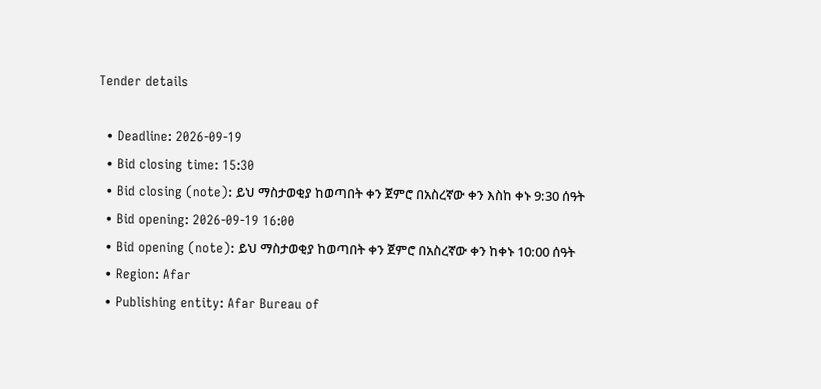Tender details

  • Deadline: 2026-09-19
  • Bid closing time: 15:30
  • Bid closing (note): ይህ ማስታወቂያ ከወጣበት ቀን ጀምሮ በአስረኛው ቀን እስከ ቀኑ 9:30 ሰዓት
  • Bid opening: 2026-09-19 16:00
  • Bid opening (note): ይህ ማስታወቂያ ከወጣበት ቀን ጀምሮ በአስረኛው ቀን ከቀኑ 10:00 ሰዓት
  • Region: Afar
  • Publishing entity: Afar Bureau of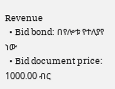Revenue
  • Bid bond: በየሎቱ የተለያየ ነው
  • Bid document price: 1000.00 ብር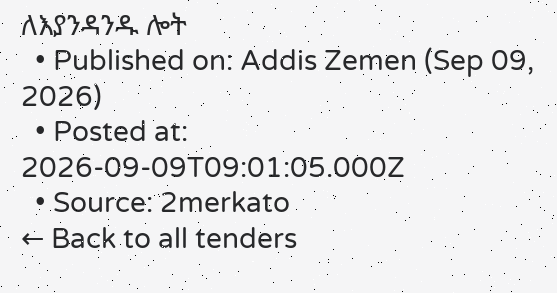ለእያንዳንዱ ሎት
  • Published on: Addis Zemen (Sep 09, 2026)
  • Posted at: 2026-09-09T09:01:05.000Z
  • Source: 2merkato
← Back to all tenders